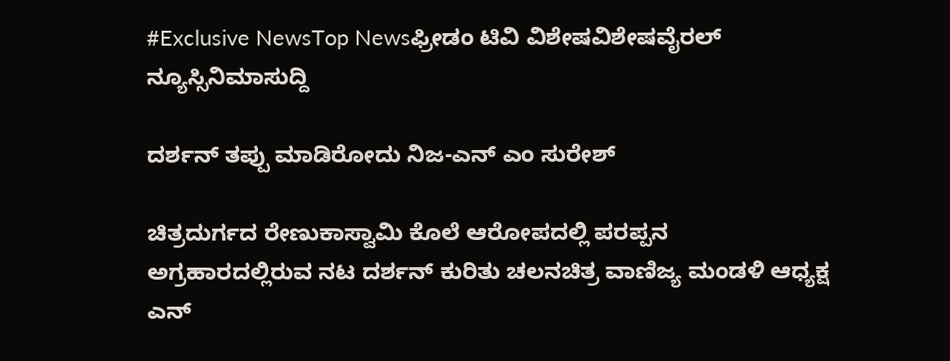#Exclusive NewsTop Newsಫ್ರೀಡಂ ಟಿವಿ ವಿಶೇಷವಿಶೇಷವೈರಲ್ ನ್ಯೂಸ್ಸಿನಿಮಾಸುದ್ದಿ

ದರ್ಶನ್ ತಪ್ಪು ಮಾಡಿರೋದು ನಿಜ-ಎನ್ ಎಂ ಸುರೇಶ್

ಚಿತ್ರದುರ್ಗದ ರೇಣುಕಾಸ್ವಾಮಿ ಕೊಲೆ ಆರೋಪದಲ್ಲಿ ಪರಪ್ಪನ ಅಗ್ರಹಾರದಲ್ಲಿರುವ ನಟ ದರ್ಶನ್ ಕುರಿತು ಚಲನಚಿತ್ರ ವಾಣಿಜ್ಯ ಮಂಡಳಿ ಆಧ್ಯಕ್ಷ ಎನ್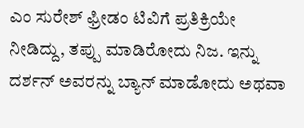ಎಂ ಸುರೇಶ್ ಫ್ರೀಡಂ ಟಿವಿಗೆ ಪ್ರತಿಕ್ರಿಯೇ ನೀಡಿದ್ದು, ತಪ್ಪು ಮಾಡಿರೋದು ನಿಜ. ಇನ್ನು ದರ್ಶನ್ ಅವರನ್ನು ಬ್ಯಾನ್ ಮಾಡೋದು ಅಥವಾ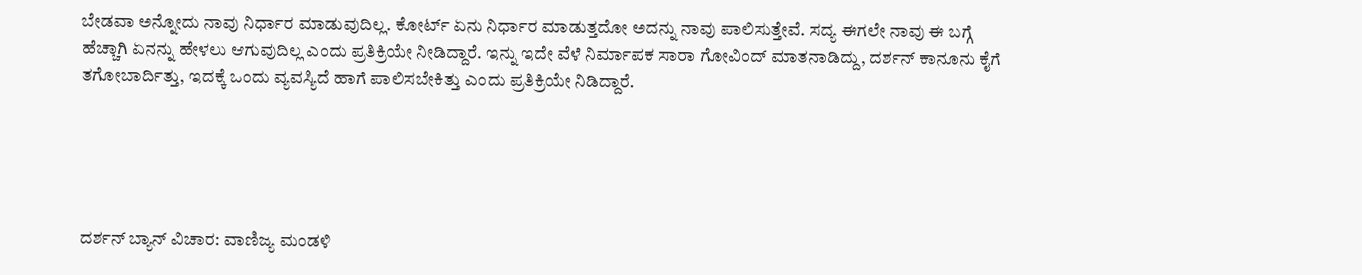ಬೇಡವಾ ಅನ್ನೋದು ನಾವು ನಿರ್ಧಾರ ಮಾಡುವುದಿಲ್ಲ. ಕೋರ್ಟ್ ಏನು ನಿರ್ಧಾರ ಮಾಡುತ್ತದೋ ಅದನ್ನು ನಾವು ಪಾಲಿಸುತ್ತೇವೆ. ಸದ್ಯ ಈಗಲೇ ನಾವು ಈ ಬಗ್ಗೆ ಹೆಚ್ಚಾಗಿ ಏನನ್ನು ಹೇಳಲು ಆಗುವುದಿಲ್ಲ ಎಂದು ಪ್ರತಿಕ್ರಿಯೇ ನೀಡಿದ್ದಾರೆ. ಇನ್ನು ಇದೇ ವೆಳೆ ನಿರ್ಮಾಪಕ ಸಾರಾ ಗೋವಿಂದ್ ಮಾತನಾಡಿದ್ದು, ದರ್ಶನ್ ಕಾನೂನು ಕೈಗೆ ತಗೋಬಾರ್ದಿತ್ತು, ಇದಕ್ಕೆ ಒಂದು ವ್ಯವಸ್ಯಿದೆ ಹಾಗೆ ಪಾಲಿಸಬೇಕಿತ್ತು ಎಂದು ಪ್ರತಿಕ್ರಿಯೇ ನಿಡಿದ್ದಾರೆ.





ದರ್ಶನ್ ಬ್ಯಾನ್ ವಿಚಾರ: ವಾಣಿಜ್ಯ ಮಂಡಳಿ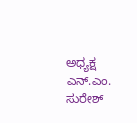ಅಧ್ಯಕ್ಷ ಎನ್.ಎಂ. ಸುರೇಶ್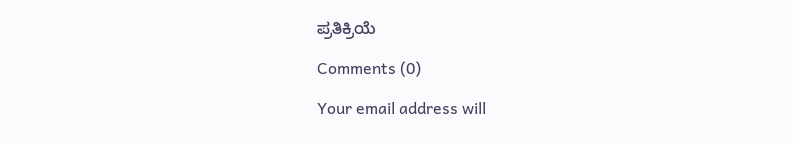ಪ್ರತಿಕ್ರಿಯೆ

Comments (0)

Your email address will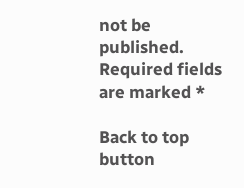not be published. Required fields are marked *

Back to top button